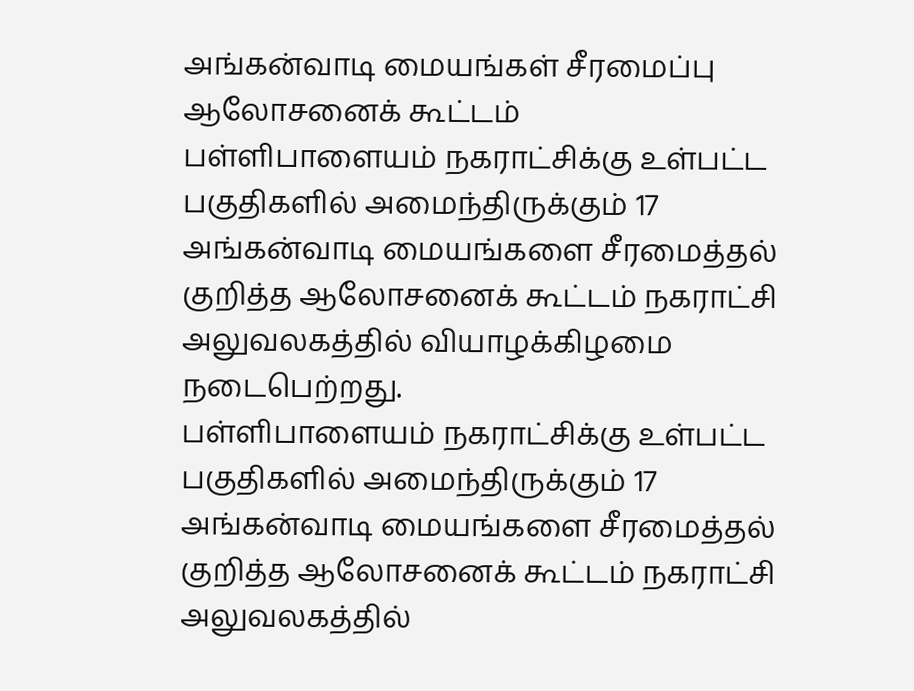அங்கன்வாடி மையங்கள் சீரமைப்பு ஆலோசனைக் கூட்டம்
பள்ளிபாளையம் நகராட்சிக்கு உள்பட்ட பகுதிகளில் அமைந்திருக்கும் 17 அங்கன்வாடி மையங்களை சீரமைத்தல் குறித்த ஆலோசனைக் கூட்டம் நகராட்சி அலுவலகத்தில் வியாழக்கிழமை நடைபெற்றது.
பள்ளிபாளையம் நகராட்சிக்கு உள்பட்ட பகுதிகளில் அமைந்திருக்கும் 17 அங்கன்வாடி மையங்களை சீரமைத்தல் குறித்த ஆலோசனைக் கூட்டம் நகராட்சி அலுவலகத்தில்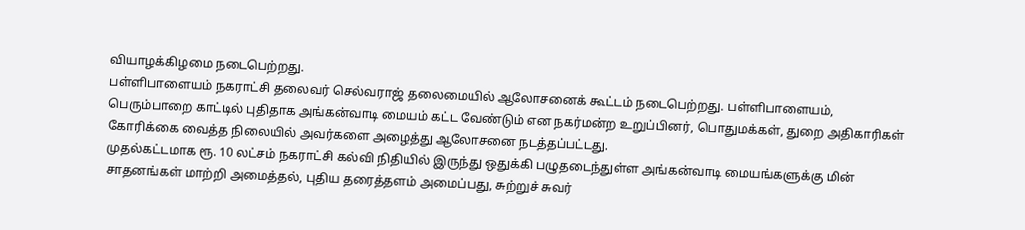வியாழக்கிழமை நடைபெற்றது.
பள்ளிபாளையம் நகராட்சி தலைவர் செல்வராஜ் தலைமையில் ஆலோசனைக் கூட்டம் நடைபெற்றது. பள்ளிபாளையம், பெரும்பாறை காட்டில் புதிதாக அங்கன்வாடி மையம் கட்ட வேண்டும் என நகர்மன்ற உறுப்பினர், பொதுமக்கள், துறை அதிகாரிகள் கோரிக்கை வைத்த நிலையில் அவர்களை அழைத்து ஆலோசனை நடத்தப்பட்டது.
முதல்கட்டமாக ரூ. 10 லட்சம் நகராட்சி கல்வி நிதியில் இருந்து ஒதுக்கி பழுதடைந்துள்ள அங்கன்வாடி மையங்களுக்கு மின் சாதனங்கள் மாற்றி அமைத்தல், புதிய தரைத்தளம் அமைப்பது, சுற்றுச் சுவர்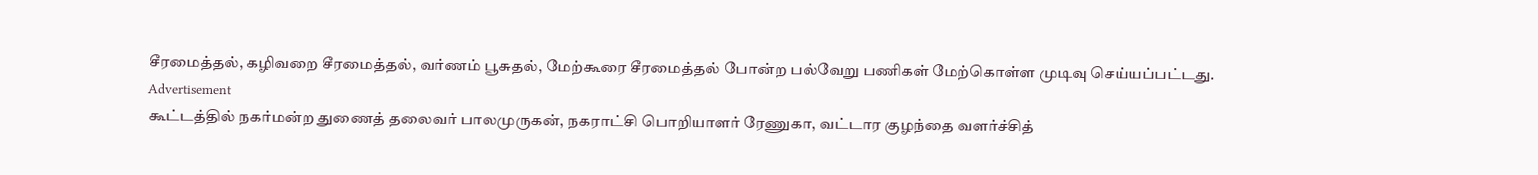சீரமைத்தல், கழிவறை சீரமைத்தல், வர்ணம் பூசுதல், மேற்கூரை சீரமைத்தல் போன்ற பல்வேறு பணிகள் மேற்கொள்ள முடிவு செய்யப்பட்டது.
Advertisement
கூட்டத்தில் நகர்மன்ற துணைத் தலைவர் பாலமுருகன், நகராட்சி பொறியாளர் ரேணுகா, வட்டார குழந்தை வளர்ச்சித்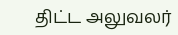திட்ட அலுவலர்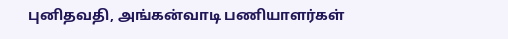புனிதவதி, அங்கன்வாடி பணியாளர்கள்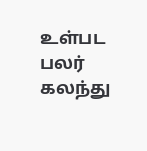உள்பட பலர் கலந்து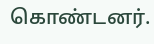கொண்டனர்.